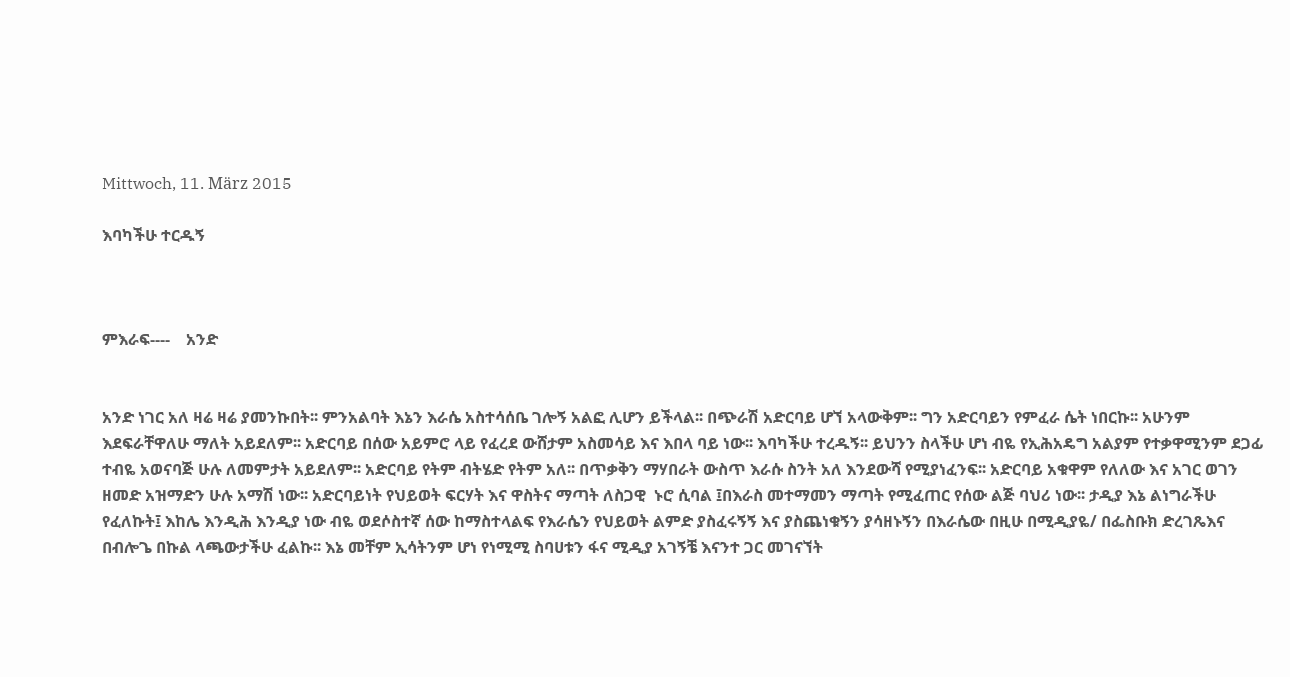Mittwoch, 11. März 2015

እባካችሁ ተርዱኝ



ምእራፍ----    አንድ


አንድ ነገር አለ ዛሬ ዛሬ ያመንኩበት፡፡ ምንአልባት እኔን እራሴ አስተሳሰቤ ገሎኝ አልፎ ሊሆን ይችላል፡፡ በጭራሽ አድርባይ ሆኘ አላውቅም፡፡ ግን አድርባይን የምፈራ ሴት ነበርኩ፡፡ አሁንም እደፍራቸዋለሁ ማለት አይደለም፡፡ አድርባይ በሰው አይምሮ ላይ የፈረደ ውሸታም አስመሳይ እና እበላ ባይ ነው፡፡ እባካችሁ ተረዱኝ፡፡ ይህንን ስላችሁ ሆነ ብዬ የኢሕአዴግ አልያም የተቃዋሚንም ደጋፊ ተብዬ አወናባጅ ሁሉ ለመምታት አይደለም፡፡ አድርባይ የትም ብትሄድ የትም አለ፡፡ በጥቃቅን ማሃበራት ውስጥ እራሱ ስንት አለ እንደውሻ የሚያነፈንፍ፡፡ አድርባይ አቁዋም የለለው እና አገር ወገን ዘመድ አዝማድን ሁሉ አማሽ ነው፡፡ አድርባይነት የህይወት ፍርሃት እና ዋስትና ማጣት ለስጋዊ  ኑሮ ሲባል ፤በእራስ መተማመን ማጣት የሚፈጠር የሰው ልጅ ባህሪ ነው፡፡ ታዲያ እኔ ልነግራችሁ የፈለኩት፤ እከሌ እንዲሕ እንዲያ ነው ብዬ ወደሶስተኛ ሰው ከማስተላልፍ የእራሴን የህይወት ልምድ ያስፈሩኝኝ እና ያስጨነቁኝን ያሳዘኑኝን በእራሴው በዚሁ በሚዲያዬ/ በፌስቡክ ድረገጼእና በብሎጌ በኩል ላጫውታችሁ ፈልኩ፡፡ እኔ መቸም ኢሳትንም ሆነ የነሚሚ ስባሀቱን ፋና ሚዲያ አገኝቼ እናንተ ጋር መገናኘት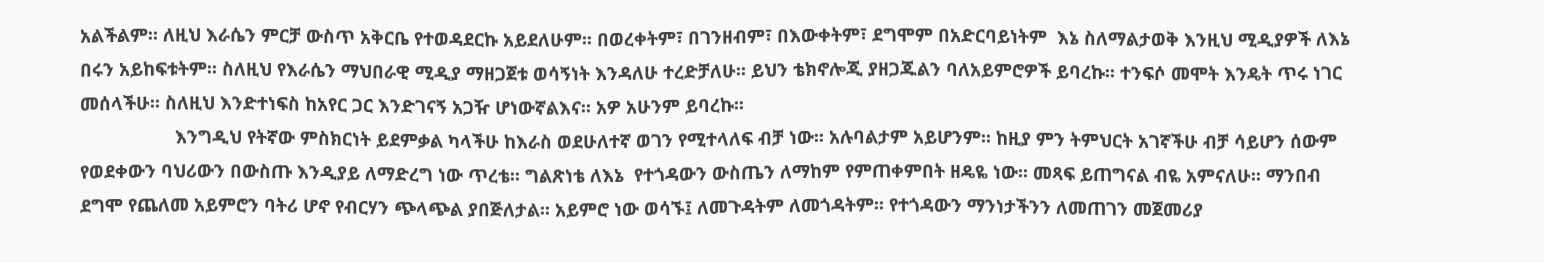አልችልም፡፡ ለዚህ እራሴን ምርቻ ውስጥ አቅርቤ የተወዳደርኩ አይደለሁም፡፡ በወረቀትም፣ በገንዘብም፣ በእውቀትም፣ ደግሞም በአድርባይነትም  እኔ ስለማልታወቅ እንዚህ ሚዲያዎች ለእኔ በሩን አይከፍቱትም፡፡ ስለዚህ የእራሴን ማህበራዊ ሚዲያ ማዘጋጀቱ ወሳኝነት እንዳለሁ ተረድቻለሁ፡፡ ይህን ቴክኖሎጂ ያዘጋጁልን ባለአይምሮዎች ይባረኩ፡፡ ተንፍሶ መሞት እንዴት ጥሩ ነገር መሰላችሁ፡፡ ስለዚህ እንድተነፍስ ከአየር ጋር እንድገናኝ አጋዥ ሆነውኛልእና፡፡ አዎ አሁንም ይባረኩ፡፡
                   እንግዲህ የትኛው ምስክርነት ይደምቃል ካላችሁ ከእራስ ወደሁለተኛ ወገን የሚተላለፍ ብቻ ነው፡፡ አሉባልታም አይሆንም፡፡ ከዚያ ምን ትምህርት አገኛችሁ ብቻ ሳይሆን ሰውም የወደቀውን ባህሪውን በውስጡ እንዲያይ ለማድረግ ነው ጥረቴ፡፡ ግልጽነቴ ለእኔ  የተጎዳውን ውስጤን ለማከም የምጠቀምበት ዘዴዬ ነው፡፡ መጻፍ ይጠግናል ብዬ አምናለሁ፡፡ ማንበብ ደግሞ የጨለመ አይምሮን ባትሪ ሆኖ የብርሃን ጭላጭል ያበጅለታል፡፡ አይምሮ ነው ወሳኙ፤ ለመጉዳትም ለመጎዳትም፡፡ የተጎዳውን ማንነታችንን ለመጠገን መጀመሪያ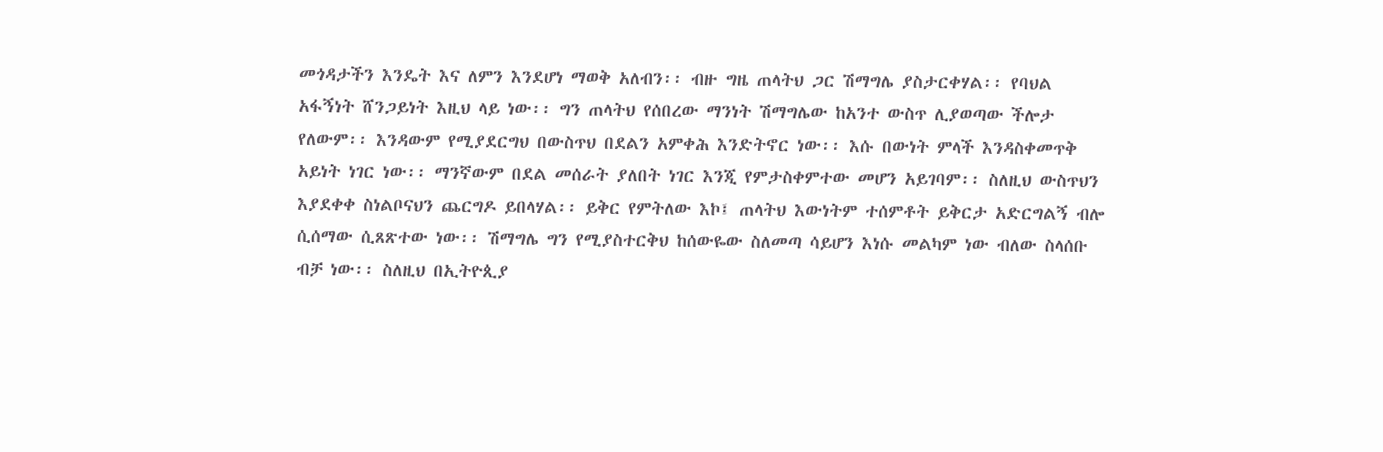መጎዳታችን እንዴት እና ለምን እንደሆነ ማወቅ አለብን፡፡ ብዙ ግዜ ጠላትህ ጋር ሽማግሌ ያስታርቀሃል፡፡ የባህል አፋኝነት ሸንጋይነት እዚህ ላይ ነው፡፡ ግን ጠላትህ የሰበረው ማንነት ሽማግሌው ከአንተ ውስጥ ሊያወጣው ችሎታ የለውም፡፡ እንዳውም የሚያደርግህ በውስጥህ በደልን አምቀሕ እንድትኖር ነው፡፡ እሱ በውነት ምላች እንዳስቀመጥቅ አይነት ነገር ነው፡፡ ማንኛውም በደል መሰራት ያለበት ነገር እንጂ የምታስቀምተው መሆን አይገባም፡፡ ስለዚህ ውስጥህን እያደቀቀ ስነልቦናህን ጨርግዶ ይበላሃል፡፡ ይቅር የምትለው እኮ፤ ጠላትህ እውነትም ተሰምቶት ይቅርታ አድርግልኝ ብሎ ሲሰማው ሲጸጽተው ነው፡፡ ሽማግሌ ግን የሚያስተርቅህ ከሰውዬው ስለመጣ ሳይሆን እነሱ መልካም ነው ብለው ስላሰቡ ብቻ ነው፡፡ ስለዚህ በኢትዮጲያ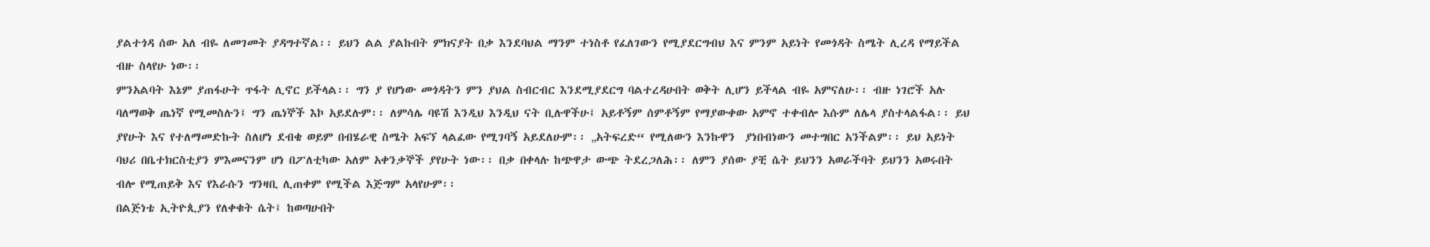ያልተጎዳ ሰው አለ ብዬ ለመገመት ያዳግተኛል፡፡ ይህን ልል ያልኩበት ምክናያት በቃ እንደባህል ማንም ተነስቶ የፈለገውን የሚያደርግብህ እና ምንም አይነት የመጎዳት ስሜት ሊረዳ የማይችል ብዙ ስላየሁ ነው፡፡
ምንአልባት እኔም ያጠፋሁት ጥፋት ሊኖር ይችላል፡፡ ግን ያ የሆነው መጎዳትን ምን ያህል ስብርብር እንደሚያደርግ ባልተረዳሁበት ወቅት ሊሆን ይችላል ብዬ አምናለሁ፡፡ ብዙ ነገሮች አሉ ባለማወቅ ጤነኛ የሚመስሉን፤ ግን ጤነኞች እኮ አይደሉም፡፡ ለምሳሌ ባዩሽ እንዲህ እንዲህ ናት ቢሉዋችሁ፤ አይቶኝም ሰምቶኝም የማያውቀው አምኖ ተቀብሎ እሱም ለሌላ ያስተላልፋል፡፡ ይህ ያየሁት እና የተለማመድኩት ስለሆነ ደብቄ ወይም በብሄራዊ ስሜት አፍኘ ላልፈው የሚገባኝ አይደለሁም፡፡ „አትፍረድ“ የሚለውን እንኩዋን  ያነበብነውን መተግበር አንችልም፡፡ ይህ አይነት ባህሪ በቤተክርስቲያን ምእመናንም ሆነ በፖለቲካው አለም አቀንቃኞች ያየሁት ነው፡፡ በቃ በቀላሉ ከጭዋታ ውጭ ትደረጋለሕ፡፡ ለምን ያሰው ያቺ ሴት ይህንን አወራችባት ይህንን አወሩበት ብሎ የሚጠይቅ እና የእራሱን ግንዛቢ ሊጠቀም የሚችል እጅግም አላየሁም፡፡
በልጅነቴ ኢትዮጲያን የለቀቁት ሴት፤ ከወጣሁበት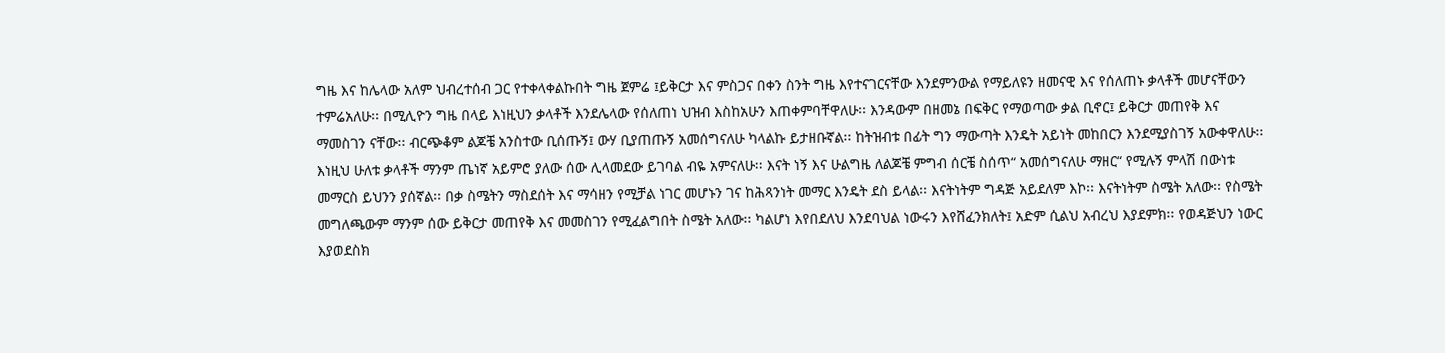ግዜ እና ከሌላው አለም ህብረተሰብ ጋር የተቀላቀልኩበት ግዜ ጀምሬ ፤ይቅርታ እና ምስጋና በቀን ስንት ግዜ እየተናገርናቸው እንደምንውል የማይለዩን ዘመናዊ እና የሰለጠኑ ቃላቶች መሆናቸውን ተምሬአለሁ፡፡ በሚሊዮን ግዜ በላይ እነዚህን ቃላቶች እንደሌላው የሰለጠነ ህዝብ እስከአሁን እጠቀምባቸዋለሁ፡፡ እንዳውም በዘመኔ በፍቅር የማወጣው ቃል ቢኖር፤ ይቅርታ መጠየቅ እና ማመስገን ናቸው፡፡ ብርጭቆም ልጆቼ አንስተው ቢሰጡኝ፤ ውሃ ቢያጠጡኝ አመሰግናለሁ ካላልኩ ይታዘቡኛል፡፡ ከትዝብቱ በፊት ግን ማውጣት እንዴት አይነት መከበርን እንደሚያስገኝ አውቀዋለሁ፡፡ እነዚህ ሁለቱ ቃላቶች ማንም ጤነኛ አይምሮ ያለው ሰው ሊላመደው ይገባል ብዬ አምናለሁ፡፡ እናት ነኝ እና ሁልግዜ ለልጆቼ ምግብ ሰርቼ ስሰጥ“ አመሰግናለሁ ማዘር“ የሚሉኝ ምላሽ በውነቱ መማርስ ይህንን ያሰኛል፡፡ በቃ ስሜትን ማስደሰት እና ማሳዘን የሚቻል ነገር መሆኑን ገና ከሕጻንነት መማር እንዴት ደስ ይላል፡፡ እናትነትም ግዳጅ አይደለም እኮ፡፡ እናትነትም ስሜት አለው፡፡ የስሜት መግለጫውም ማንም ሰው ይቅርታ መጠየቅ እና መመስገን የሚፈልግበት ስሜት አለው፡፡ ካልሆነ እየበደለህ እንደባህል ነውሩን እየሸፈንክለት፤ አድም ሲልህ አብረህ እያደምክ፡፡ የወዳጅህን ነውር እያወደስክ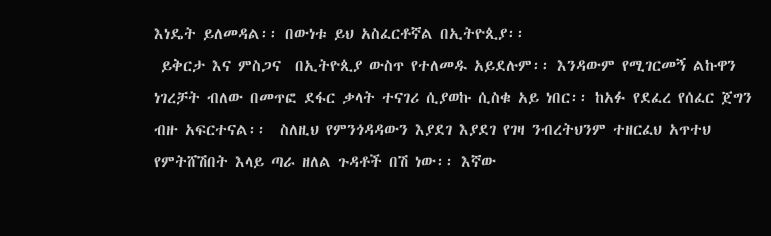እነዴት ይለመዳል፡፡ በውነቱ ይህ አስፈርቶኛል በኢትዮጲያ፡፡
 ይቅርታ እና ምስጋና  በኢትዮጲያ ውስጥ የተለመዱ አይደሉም፡፡ እንዳውም የሚገርመኝ ልኩዋን ነገረቻት ብለው በመጥፎ ደፋር ቃላት ተናገሪ ሲያወኩ ሲስቁ አይ ነበር፡፡ ከአፉ የደፈረ የሰፈር ጀግን ብዙ አፍርተናል፡፡  ስለዚህ የምንጎዳዳውን እያደገ እያደገ የገዛ ንብረትህንም ተዘርፈህ አጥተህ የምትሸሽበት እላይ ጣራ ዘለል ጉዳቶች በሽ ነው፡፡ እኛው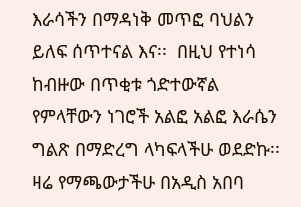እራሳችን በማዳነቅ መጥፎ ባህልን ይለፍ ሰጥተናል እና፡፡  በዚህ የተነሳ ከብዙው በጥቂቱ ጎድተውኛል የምላቸውን ነገሮች አልፎ አልፎ እራሴን ግልጽ በማድረግ ላካፍላችሁ ወደድኩ፡፡ ዛሬ የማጫውታችሁ በአዲስ አበባ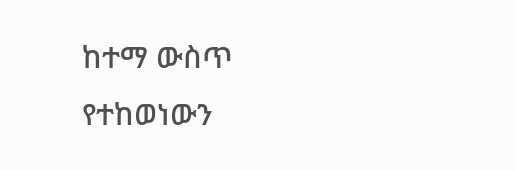ከተማ ውስጥ የተከወነውን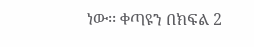ነው፡፡ ቀጣዩን በክፍል 2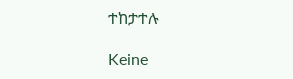ተከታተሉ

Keine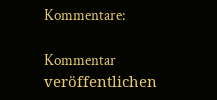Kommentare:

Kommentar veröffentlichen